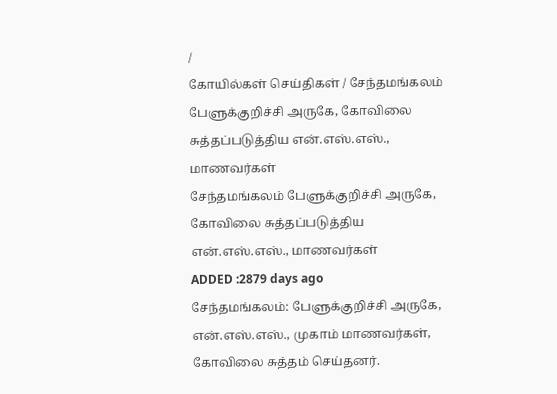/
கோயில்கள் செய்திகள் / சேந்தமங்கலம் பேளுக்குறிச்சி அருகே, கோவிலை சுத்தப்படுத்திய என்.எஸ்.எஸ்., மாணவர்கள்
சேந்தமங்கலம் பேளுக்குறிச்சி அருகே, கோவிலை சுத்தப்படுத்திய என்.எஸ்.எஸ்., மாணவர்கள்
ADDED :2879 days ago
சேந்தமங்கலம்: பேளுக்குறிச்சி அருகே, என்.எஸ்.எஸ்., முகாம் மாணவர்கள், கோவிலை சுத்தம் செய்தனர்.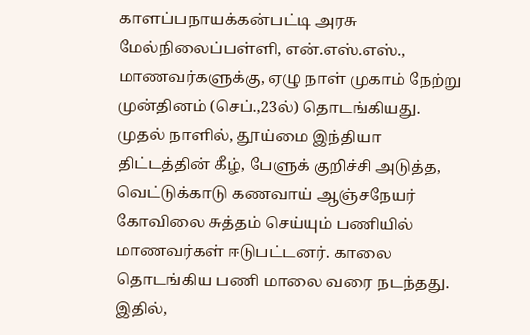காளப்பநாயக்கன்பட்டி அரசு மேல்நிலைப்பள்ளி, என்.எஸ்.எஸ்., மாணவர்களுக்கு, ஏழு நாள் முகாம் நேற்று முன்தினம் (செப்.,23ல்) தொடங்கியது.
முதல் நாளில், தூய்மை இந்தியா திட்டத்தின் கீழ், பேளுக் குறிச்சி அடுத்த, வெட்டுக்காடு கணவாய் ஆஞ்சநேயர் கோவிலை சுத்தம் செய்யும் பணியில் மாணவர்கள் ஈடுபட்டனர். காலை தொடங்கிய பணி மாலை வரை நடந்தது. இதில்,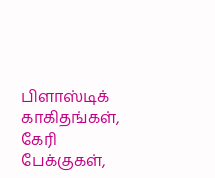பிளாஸ்டிக் காகிதங்கள், கேரி பேக்குகள்,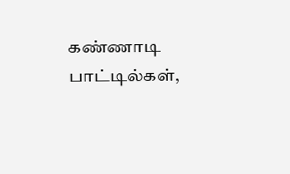கண்ணாடி பாட்டில்கள்,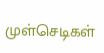முள்செடிகள்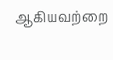ஆகியவற்றை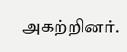அகற்றினர்.